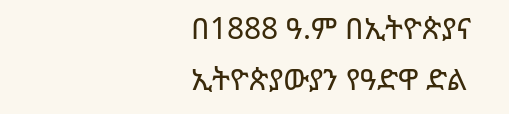በ1888 ዓ.ም በኢትዮጵያና ኢትዮጵያውያን የዓድዋ ድል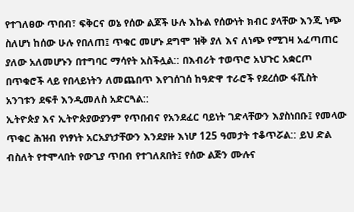የተገለፀው ጥበብ፣ ፍቅርና ወኔ የሰው ልጆች ሁሉ እኩል የሰውነት ክብር ያላቸው እንጂ ነጭ ስለሆነ ከሰው ሁሉ የበለጠ፤ ጥቁር መሆኑ ደግሞ ዝቅ ያለ እና ለነጭ የሚገዛ አፈጣጠር ያለው አለመሆኑን በተግባር ማሳየት አስችሏል:: በእብሪት ተወጥሮ አህጉር አቋርጦ በጥቁሮች ላይ የበላይነትን ለመጨበጥ እየገሰገሰ ከዓድዋ ተራሮች የደረሰው ፋሺስት አንገቱን ደፍቶ እንዲመለስ አድርጓል::
ኢትዮጵያ እና ኢትዮጵያውያንም የጥበብና የአንደፈር ባይነት ገድላቸውን እያስነበቡ፤ የመላው ጥቁር ሕዝብ የነፃነት አርአያነታቸውን እንደያዙ እነሆ 125 ዓመታት ተቆጥሯል:: ይህ ድል ብስለት የተሞላበት የውጊያ ጥበብ የተገለጸበት፤ የሰው ልጅን ሙሉና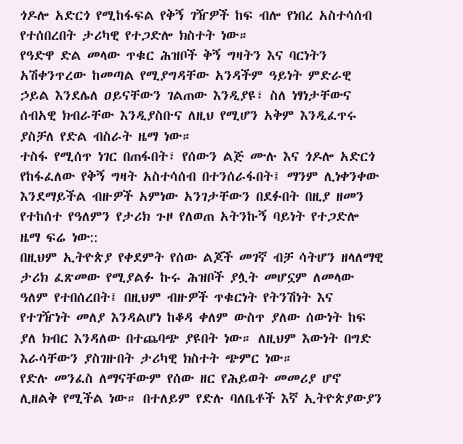ጎዶሎ አድርጎ የሚከፋፍል የቅኝ ገዥዎች ከፍ ብሎ የነበረ አስተሳሰብ የተሰበረበት ታሪካዊ የተጋድሎ ክስተት ነው።
የዓድዋ ድል መላው ጥቁር ሕዝቦች ቅኝ ግዛትን እና ባርነትን አሽቀንጥረው ከመጣል የሚያግዳቸው አንዳችም ዓይነት ምድራዊ ኃይል እንደሌለ ዐይናቸውን ገልጠው እንዲያዩ፣ ስለ ነፃነታቸውና ሰብአዊ ክብራቸው እንዲያስቡና ለዚህ የሚሆን አቅም እንዲፈጥሩ ያስቻለ የድል ብስራት ዜማ ነው።
ተስፋ የሚሰጥ ነገር በጠፋበት፣ የሰውን ልጅ ሙሉ እና ጎዶሎ አድርጎ የከፋፈለው የቅኝ ግዛት አስተሳሰብ በተንሰራፋበት፤ ማንም ሊነቀንቀው እንደማይችል ብዙዎች አምነው አንገታቸውን በደፉበት በዚያ ዘመን የተከሰተ የዓለምን የታሪክ ጉዞ የለወጠ አትንኩኝ ባይነት የተጋድሎ ዜማ ፍሬ ነው::
በዚህም ኢትዮጵያ የቀደምት የሰው ልጆች መገኛ ብቻ ሳትሆን ዘላለማዊ ታሪክ ፈጽመው የሚያልፉ ኩሩ ሕዝቦች ያሏት መሆኗም ለመላው ዓለም የተበሰረበት፤ በዚህም ብዙዎች ጥቁርነት የትንሽነት እና የተገዥነት መለያ እንዳልሆነ ከቆዳ ቀለም ውስጥ ያለው ሰውነት ከፍ ያለ ክብር እንዳለው በተጨባጭ ያዩበት ነው። ለዚህም እውነት በግድ እራሳቸውን ያስገዙበት ታሪካዊ ክስተት ጭምር ነው።
የድሉ መንፈስ ለማናቸውም የሰው ዘር የሕይወት መመሪያ ሆኖ ሊዘልቅ የሚችል ነው። በተለይም የድሉ ባለቤቶች እኛ ኢትዮጵያውያን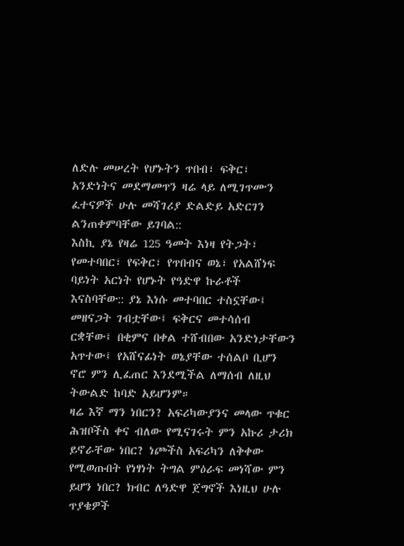ለድሉ መሠረት የሆኑትን ጥበብ፣ ፍቅር፣ አንድነትና መደማመጥን ዛሬ ላይ ለሚገጥሙን ፈተናዎች ሁሉ መሻገሪያ ድልድይ አድርገን ልንጠቀምባቸው ይገባል::
እስኪ ያኔ የዛሬ 125 ዓመት እነዛ የትጋት፣ የመተባበር፣ የፍቅር፣ የጥበብና ወኔ፣ የአልሸነፍ ባይነት አርነት የሆኑት የዓድዋ ኩራቶች እናስባቸው:: ያኔ እነሱ መተባበር ተስኗቸው፤ መዘናጋት ገብቷቸው፤ ፍቅርና መተሳሰብ ርቋቸው፤ በቂምና በቀል ተሸብበው አንድነታቸውን አጥተው፤ የአሸናፊነት ወኔያቸው ተሰልቦ ቢሆን ኖሮ ምን ሊፈጠር እንደሚችል ለማሰብ ለዚህ ትውልድ ከባድ አይሆንም።
ዛሬ እኛ ማን ነበርን? አፍሪካውያንና መላው ጥቁር ሕዝቦችስ ቀና ብለው የሚናገሩት ምን አኩሪ ታሪክ ይኖራቸው ነበር? ነጮችስ አፍሪካን ለቅቀው የሚወጡበት የነፃነት ትግል ምዕራፍ መነሻው ምን ይሆን ነበር? ክብር ለዓድዋ ጀግኖች እነዚህ ሁሉ ጥያቄዎች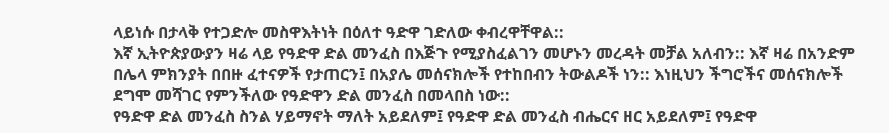ላይነሱ በታላቅ የተጋድሎ መስዋእትነት በዕለተ ዓድዋ ገድለው ቀብረዋቸዋል::
እኛ ኢትዮጵያውያን ዛሬ ላይ የዓድዋ ድል መንፈስ በእጅጉ የሚያስፈልገን መሆኑን መረዳት መቻል አለብን:: እኛ ዛሬ በአንድም በሌላ ምክንያት በበዙ ፈተናዎች የታጠርን፤ በአያሌ መሰናክሎች የተከበብን ትውልዶች ነን:: እነዚህን ችግሮችና መሰናክሎች ደግሞ መሻገር የምንችለው የዓድዋን ድል መንፈስ በመላበስ ነው::
የዓድዋ ድል መንፈስ ስንል ሃይማኖት ማለት አይደለም፤ የዓድዋ ድል መንፈስ ብሔርና ዘር አይደለም፤ የዓድዋ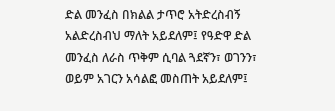ድል መንፈስ በክልል ታጥሮ አትድረስብኝ አልድረስብህ ማለት አይደለም፤ የዓድዋ ድል መንፈስ ለራስ ጥቅም ሲባል ጓደኛን፣ ወገንን፣ ወይም አገርን አሳልፎ መስጠት አይደለም፤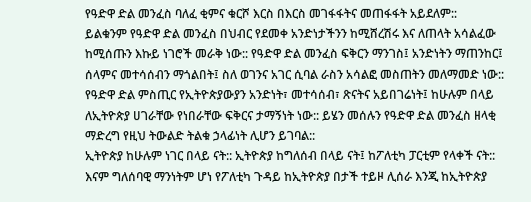የዓድዋ ድል መንፈስ ባለፈ ቂምና ቁርሾ እርስ በእርስ መገፋፋትና መጠፋፋት አይደለም::
ይልቁንም የዓድዋ ድል መንፈስ በህብር የደመቀ አንድነታችንን ከሚሸረሽሩ እና ለጠላት አሳልፈው ከሚሰጡን እኩይ ነገሮች መራቅ ነው:: የዓድዋ ድል መንፈስ ፍቅርን ማንገስ፤ አንድነትን ማጠንከር፤ ሰላምና መተሳሰብን ማጎልበት፤ ስለ ወገንና አገር ሲባል ራስን አሳልፎ መስጠትን መለማመድ ነው::
የዓድዋ ድል ምስጢር የኢትዮጵያውያን አንድነት፣ መተሳሰብ፣ ጽናትና አይበገሬነት፤ ከሁሉም በላይ ለኢትዮጵያ ሀገራቸው የነበራቸው ፍቅርና ታማኝነት ነው:: ይሄን መሰሉን የዓድዋ ድል መንፈስ ዘላቂ ማድረግ የዚህ ትውልድ ትልቁ ኃላፊነት ሊሆን ይገባል::
ኢትዮጵያ ከሁሉም ነገር በላይ ናት:: ኢትዮጵያ ከግለሰብ በላይ ናት፤ ከፖለቲካ ፓርቲም የላቀች ናት:: እናም ግለሰባዊ ማንነትም ሆነ የፖለቲካ ጉዳይ ከኢትዮጵያ በታች ተይዞ ሊሰራ እንጂ ከኢትዮጵያ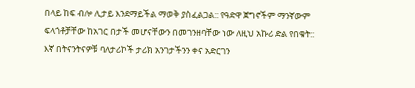በላይ ከፍ ብሎ ሊታይ እንደማይችል ማወቅ ያስፈልጋል:: የዓድዋ ጀግኖችም ማንኛውም ፍላጎቶቻቸው ከአገር በታች መሆናቸውን በመገንዘባቸው ነው ለዚህ አኩሪ ድል የበቁት::
እኛ በትናንትናዎቹ ባለታሪኮች ታሪክ አንገታችንን ቀና አድርገን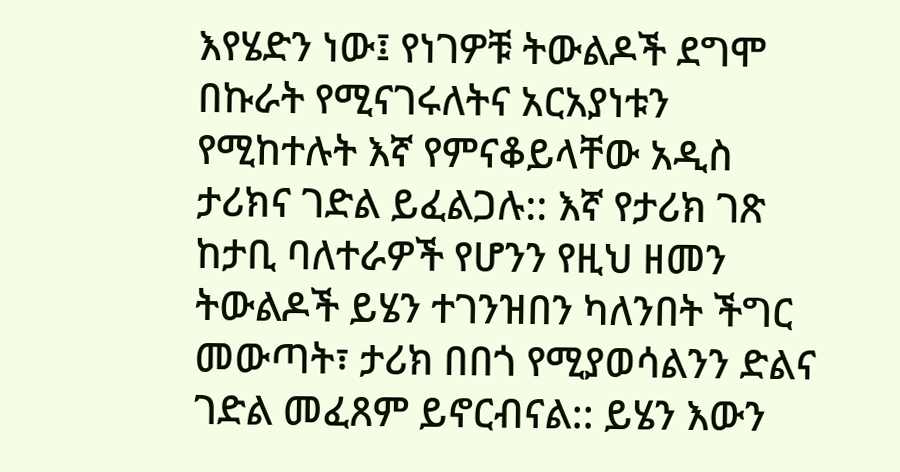እየሄድን ነው፤ የነገዎቹ ትውልዶች ደግሞ በኩራት የሚናገሩለትና አርአያነቱን የሚከተሉት እኛ የምናቆይላቸው አዲስ ታሪክና ገድል ይፈልጋሉ:: እኛ የታሪክ ገጽ ከታቢ ባለተራዎች የሆንን የዚህ ዘመን ትውልዶች ይሄን ተገንዝበን ካለንበት ችግር መውጣት፣ ታሪክ በበጎ የሚያወሳልንን ድልና ገድል መፈጸም ይኖርብናል:: ይሄን እውን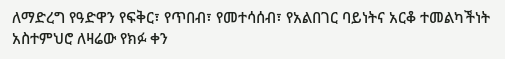ለማድረግ የዓድዋን የፍቅር፣ የጥበብ፣ የመተሳሰብ፣ የአልበገር ባይነትና አርቆ ተመልካችነት አስተምህሮ ለዛሬው የክፉ ቀን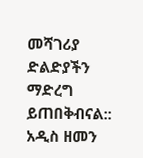መሻገሪያ ድልድያችን ማድረግ ይጠበቅብናል::
አዲስ ዘመን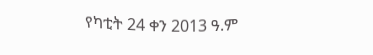የካቲት 24 ቀን 2013 ዓ.ም